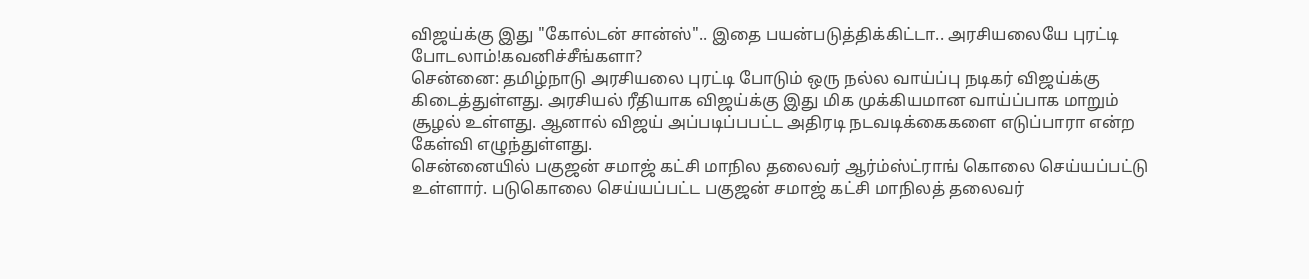விஜய்க்கு இது "கோல்டன் சான்ஸ்".. இதை பயன்படுத்திக்கிட்டா.. அரசியலையே புரட்டி போடலாம்!கவனிச்சீங்களா?
சென்னை: தமிழ்நாடு அரசியலை புரட்டி போடும் ஒரு நல்ல வாய்ப்பு நடிகர் விஜய்க்கு கிடைத்துள்ளது. அரசியல் ரீதியாக விஜய்க்கு இது மிக முக்கியமான வாய்ப்பாக மாறும் சூழல் உள்ளது. ஆனால் விஜய் அப்படிப்பபட்ட அதிரடி நடவடிக்கைகளை எடுப்பாரா என்ற கேள்வி எழுந்துள்ளது.
சென்னையில் பகுஜன் சமாஜ் கட்சி மாநில தலைவர் ஆர்ம்ஸ்ட்ராங் கொலை செய்யப்பட்டு உள்ளார். படுகொலை செய்யப்பட்ட பகுஜன் சமாஜ் கட்சி மாநிலத் தலைவர்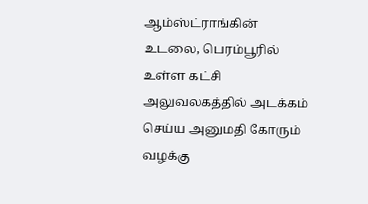ஆம்ஸ்ட்ராங்கின் உடலை, பெரம்பூரில் உள்ள கட்சி அலுவலகத்தில் அடக்கம் செய்ய அனுமதி கோரும் வழக்கு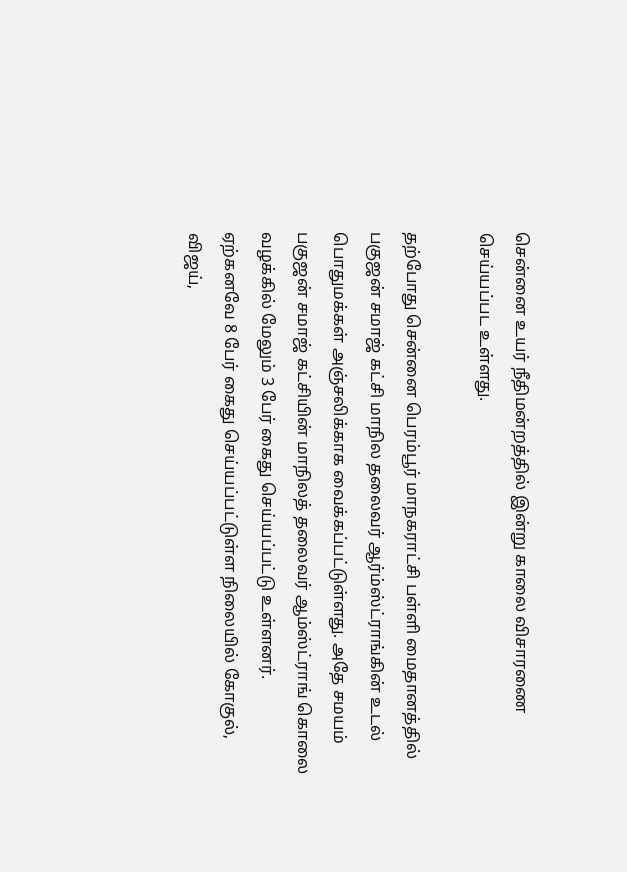சென்னை உயர் நீதிமன்றத்தில் இன்று காலை விசாரணை செய்யப்பட உள்ளது.

தற்போது சென்னை பெரம்பூர் மாநகராட்சி பள்ளி மைதானத்தில் பகுஜன் சமாஜ் கட்சி மாநில தலைவர் ஆர்ம்ஸ்ட்ராங்கின் உடல் பொதுமக்கள் அஞ்சலிக்காக வைக்கப்பட்டுள்ளது. அதே சமயம் பகுஜன் சமாஜ் கட்சியின் மாநிலத் தலைவர் ஆம்ஸ்ட்ராங் கொலை வழக்கில் மேலும் 3 பேர் கைது செய்யப்பட்டு உள்ளனர்.
ஏற்கனவே 8 பேர் கைது செய்யப்பட்டுள்ள நிலையில் கோகுல், விஜய்,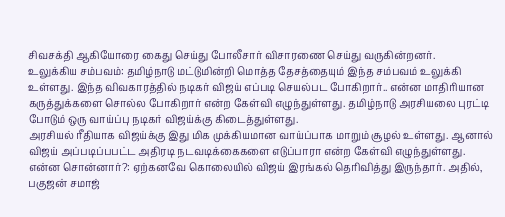சிவசக்தி ஆகியோரை கைது செய்து போலீசார் விசாரணை செய்து வருகின்றனர்.
உலுக்கிய சம்பவம்: தமிழ்நாடு மட்டுமின்றி மொத்த தேசத்தையும் இந்த சம்பவம் உலுக்கி உள்ளது. இந்த விவகாரத்தில் நடிகர் விஜய் எப்படி செயல்பட போகிறார்.. என்ன மாதிரியான கருத்துக்களை சொல்ல போகிறார் என்ற கேள்வி எழுந்துள்ளது. தமிழ்நாடு அரசியலை புரட்டி போடும் ஒரு வாய்ப்பு நடிகர் விஜய்க்கு கிடைத்துள்ளது.
அரசியல் ரீதியாக விஜய்க்கு இது மிக முக்கியமான வாய்ப்பாக மாறும் சூழல் உள்ளது. ஆனால் விஜய் அப்படிப்பபட்ட அதிரடி நடவடிக்கைகளை எடுப்பாரா என்ற கேள்வி எழுந்துள்ளது.
என்ன சொன்னார்?: ஏற்கனவே கொலையில் விஜய் இரங்கல் தெரிவித்து இருந்தார். அதில், பகுஜன் சமாஜ்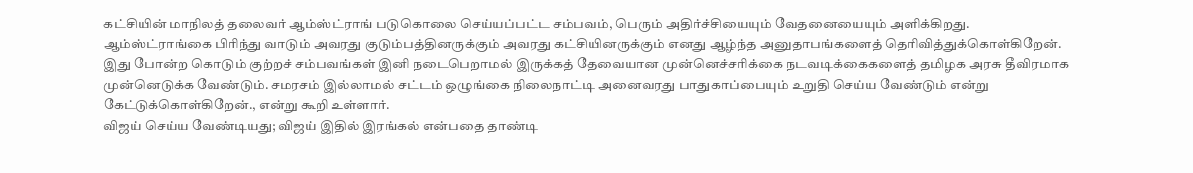கட்சியின் மாநிலத் தலைவர் ஆம்ஸ்ட்ராங் படுகொலை செய்யப்பட்ட சம்பவம், பெரும் அதிர்ச்சியையும் வேதனையையும் அளிக்கிறது.
ஆம்ஸ்ட்ராங்கை பிரிந்து வாடும் அவரது குடும்பத்தினருக்கும் அவரது கட்சியினருக்கும் எனது ஆழ்ந்த அனுதாபங்களைத் தெரிவித்துக்கொள்கிறேன்.
இது போன்ற கொடும் குற்றச் சம்பவங்கள் இனி நடைபெறாமல் இருக்கத் தேவையான முன்னெச்சரிக்கை நடவடிக்கைகளைத் தமிழக அரசு தீவிரமாக முன்னெடுக்க வேண்டும். சமரசம் இல்லாமல் சட்டம் ஒழுங்கை நிலைநாட்டி அனைவரது பாதுகாப்பையும் உறுதி செய்ய வேண்டும் என்று கேட்டுக்கொள்கிறேன்., என்று கூறி உள்ளார்.
விஜய் செய்ய வேண்டியது; விஜய் இதில் இரங்கல் என்பதை தாண்டி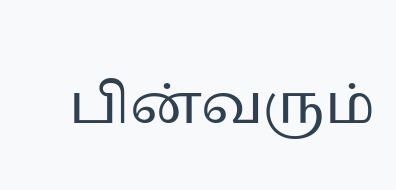பின்வரும்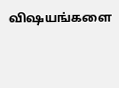விஷயங்களை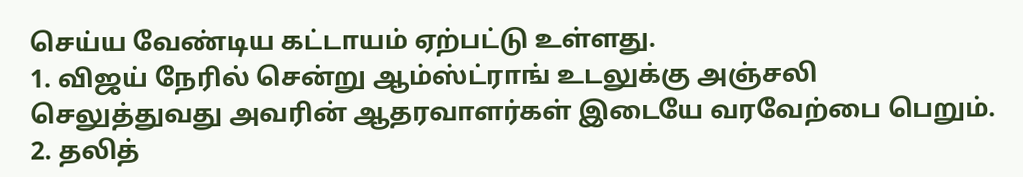செய்ய வேண்டிய கட்டாயம் ஏற்பட்டு உள்ளது.
1. விஜய் நேரில் சென்று ஆம்ஸ்ட்ராங் உடலுக்கு அஞ்சலி செலுத்துவது அவரின் ஆதரவாளர்கள் இடையே வரவேற்பை பெறும்.
2. தலித்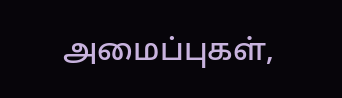அமைப்புகள்,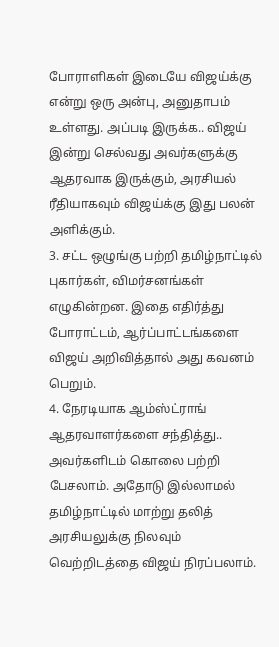போராளிகள் இடையே விஜய்க்கு என்று ஒரு அன்பு, அனுதாபம் உள்ளது. அப்படி இருக்க.. விஜய் இன்று செல்வது அவர்களுக்கு ஆதரவாக இருக்கும், அரசியல் ரீதியாகவும் விஜய்க்கு இது பலன் அளிக்கும்.
3. சட்ட ஒழுங்கு பற்றி தமிழ்நாட்டில் புகார்கள், விமர்சனங்கள் எழுகின்றன. இதை எதிர்த்து போராட்டம், ஆர்ப்பாட்டங்களை விஜய் அறிவித்தால் அது கவனம் பெறும்.
4. நேரடியாக ஆம்ஸ்ட்ராங் ஆதரவாளர்களை சந்தித்து.. அவர்களிடம் கொலை பற்றி பேசலாம். அதோடு இல்லாமல் தமிழ்நாட்டில் மாற்று தலித் அரசியலுக்கு நிலவும் வெற்றிடத்தை விஜய் நிரப்பலாம்.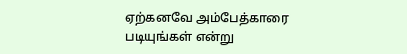ஏற்கனவே அம்பேத்காரை படியுங்கள் என்று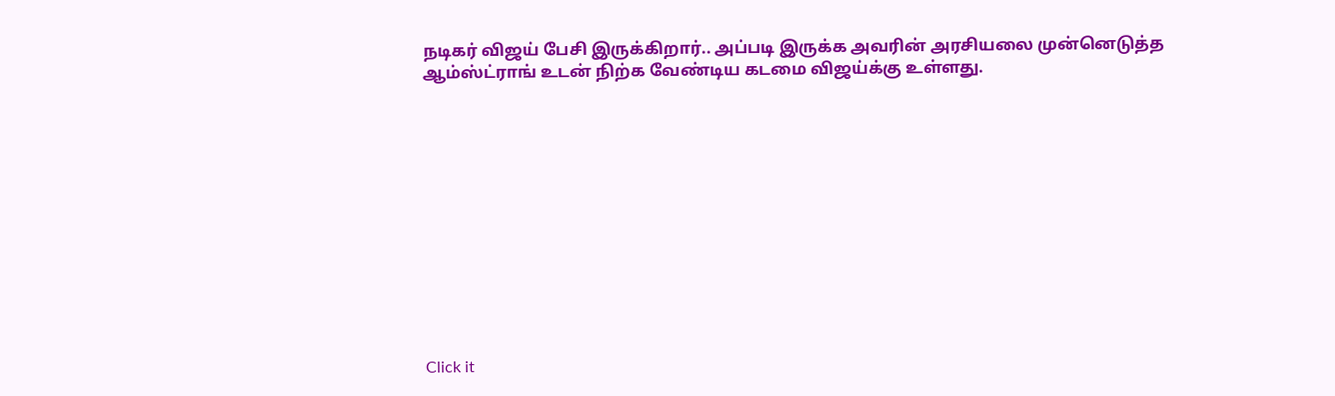நடிகர் விஜய் பேசி இருக்கிறார்.. அப்படி இருக்க அவரின் அரசியலை முன்னெடுத்த ஆம்ஸ்ட்ராங் உடன் நிற்க வேண்டிய கடமை விஜய்க்கு உள்ளது.












Click it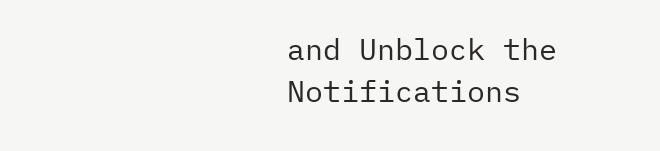and Unblock the Notifications